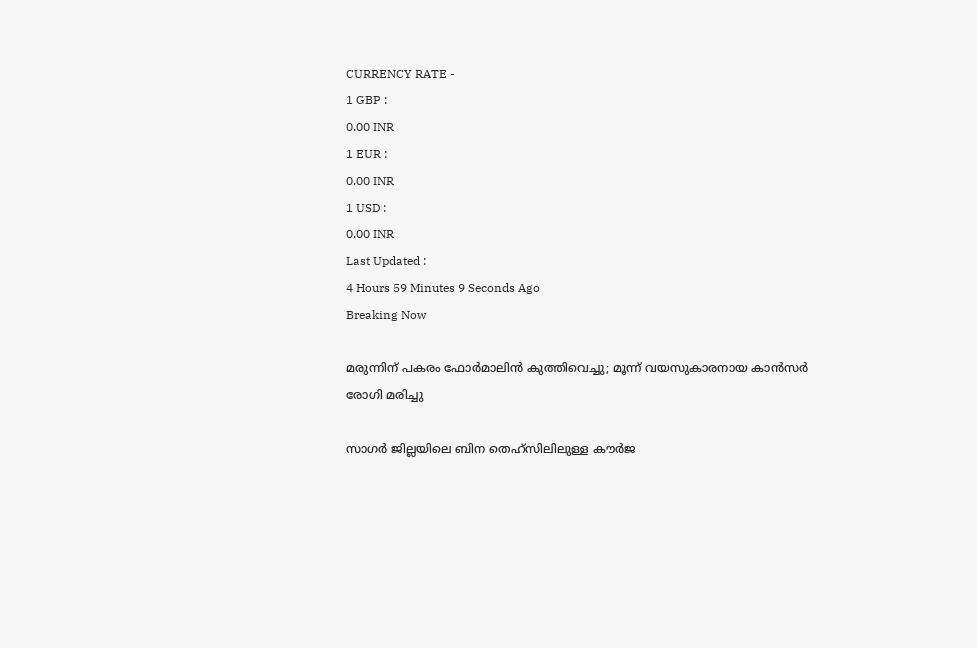CURRENCY RATE -
1 GBP :
0.00 INR
1 EUR :
0.00 INR
1 USD :
0.00 INR
Last Updated :
4 Hours 59 Minutes 9 Seconds Ago
Breaking Now

മരുന്നിന് പകരം ഫോര്‍മാലിന്‍ കുത്തിവെച്ചു; മൂന്ന് വയസുകാരനായ കാന്‍സര്‍ രോഗി മരിച്ചു

സാഗര്‍ ജില്ലയിലെ ബിന തെഹ്സിലിലുള്ള കൗര്‍ജ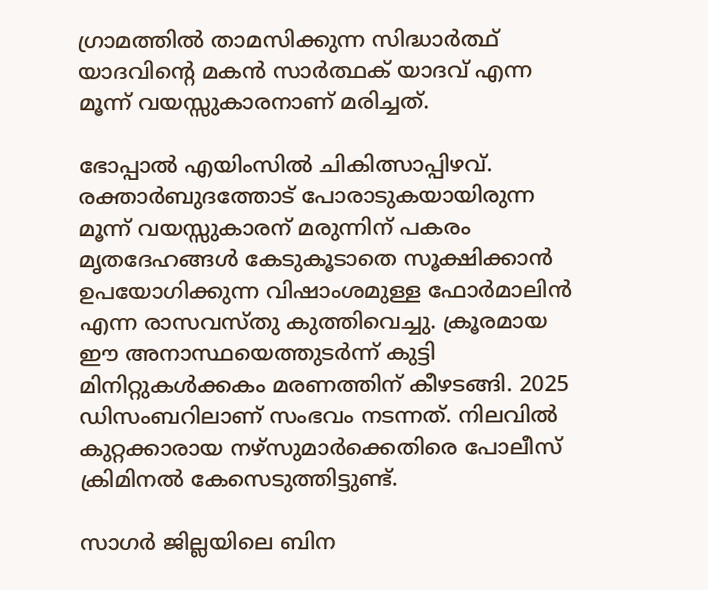ഗ്രാമത്തില്‍ താമസിക്കുന്ന സിദ്ധാര്‍ത്ഥ് യാദവിന്റെ മകന്‍ സാര്‍ത്ഥക് യാദവ് എന്ന മൂന്ന് വയസ്സുകാരനാണ് മരിച്ചത്.

ഭോപ്പാല്‍ എയിംസില്‍ ചികിത്സാപ്പിഴവ്. രക്താര്‍ബുദത്തോട് പോരാടുകയായിരുന്ന മൂന്ന് വയസ്സുകാരന് മരുന്നിന് പകരം മൃതദേഹങ്ങള്‍ കേടുകൂടാതെ സൂക്ഷിക്കാന്‍ ഉപയോഗിക്കുന്ന വിഷാംശമുള്ള ഫോര്‍മാലിന്‍ എന്ന രാസവസ്തു കുത്തിവെച്ചു. ക്രൂരമായ ഈ അനാസ്ഥയെത്തുടര്‍ന്ന് കുട്ടി മിനിറ്റുകള്‍ക്കകം മരണത്തിന് കീഴടങ്ങി. 2025 ഡിസംബറിലാണ് സംഭവം നടന്നത്. നിലവില്‍ കുറ്റക്കാരായ നഴ്സുമാര്‍ക്കെതിരെ പോലീസ് ക്രിമിനല്‍ കേസെടുത്തിട്ടുണ്ട്.

സാഗര്‍ ജില്ലയിലെ ബിന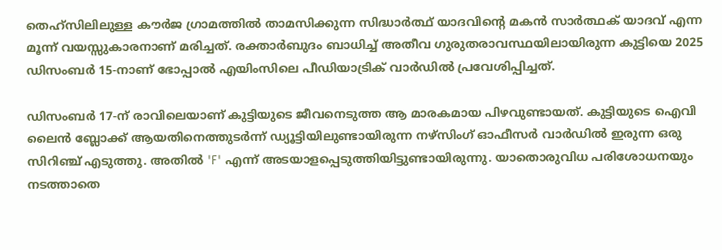തെഹ്സിലിലുള്ള കൗര്‍ജ ഗ്രാമത്തില്‍ താമസിക്കുന്ന സിദ്ധാര്‍ത്ഥ് യാദവിന്റെ മകന്‍ സാര്‍ത്ഥക് യാദവ് എന്ന മൂന്ന് വയസ്സുകാരനാണ് മരിച്ചത്. രക്താര്‍ബുദം ബാധിച്ച് അതീവ ഗുരുതരാവസ്ഥയിലായിരുന്ന കുട്ടിയെ 2025 ഡിസംബര്‍ 15-നാണ് ഭോപ്പാല്‍ എയിംസിലെ പീഡിയാട്രിക് വാര്‍ഡില്‍ പ്രവേശിപ്പിച്ചത്.

ഡിസംബര്‍ 17-ന് രാവിലെയാണ് കുട്ടിയുടെ ജീവനെടുത്ത ആ മാരകമായ പിഴവുണ്ടായത്. കുട്ടിയുടെ ഐവി ലൈന്‍ ബ്ലോക്ക് ആയതിനെത്തുടര്‍ന്ന് ഡ്യൂട്ടിയിലുണ്ടായിരുന്ന നഴ്സിംഗ് ഓഫീസര്‍ വാര്‍ഡില്‍ ഇരുന്ന ഒരു സിറിഞ്ച് എടുത്തു. അതില്‍ 'F' എന്ന് അടയാളപ്പെടുത്തിയിട്ടുണ്ടായിരുന്നു. യാതൊരുവിധ പരിശോധനയും നടത്താതെ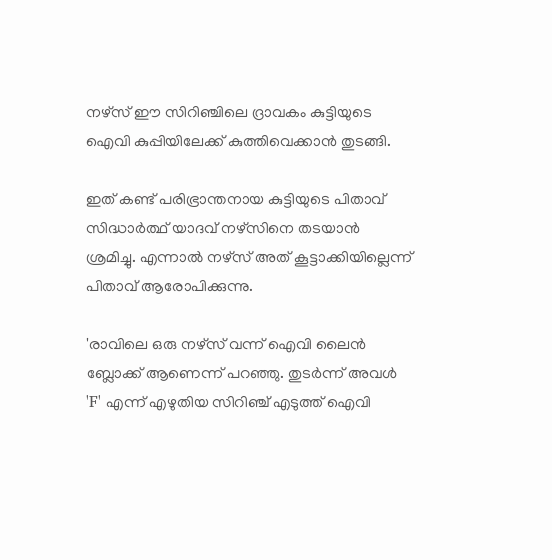നഴ്സ് ഈ സിറിഞ്ചിലെ ദ്രാവകം കുട്ടിയുടെ ഐവി കുപ്പിയിലേക്ക് കുത്തിവെക്കാന്‍ തുടങ്ങി.

ഇത് കണ്ട് പരിഭ്രാന്തനായ കുട്ടിയുടെ പിതാവ് സിദ്ധാര്‍ത്ഥ് യാദവ് നഴ്സിനെ തടയാന്‍ ശ്രമിച്ചു. എന്നാല്‍ നഴ്സ് അത് കൂട്ടാക്കിയില്ലെന്ന് പിതാവ് ആരോപിക്കുന്നു.

'രാവിലെ ഒരു നഴ്സ് വന്ന് ഐവി ലൈന്‍ ബ്ലോക്ക് ആണെന്ന് പറഞ്ഞു. തുടര്‍ന്ന് അവള്‍ 'F' എന്ന് എഴുതിയ സിറിഞ്ച് എടുത്ത് ഐവി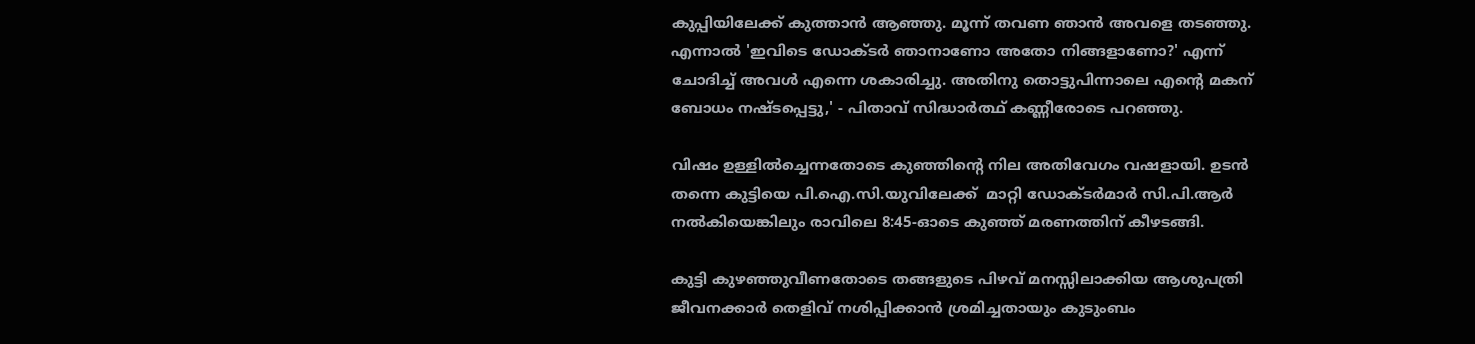കുപ്പിയിലേക്ക് കുത്താന്‍ ആഞ്ഞു. മൂന്ന് തവണ ഞാന്‍ അവളെ തടഞ്ഞു. എന്നാല്‍ 'ഇവിടെ ഡോക്ടര്‍ ഞാനാണോ അതോ നിങ്ങളാണോ?' എന്ന് ചോദിച്ച് അവള്‍ എന്നെ ശകാരിച്ചു. അതിനു തൊട്ടുപിന്നാലെ എന്റെ മകന് ബോധം നഷ്ടപ്പെട്ടു,' - പിതാവ് സിദ്ധാര്‍ത്ഥ് കണ്ണീരോടെ പറഞ്ഞു.

വിഷം ഉള്ളില്‍ച്ചെന്നതോടെ കുഞ്ഞിന്റെ നില അതിവേഗം വഷളായി. ഉടന്‍ തന്നെ കുട്ടിയെ പി.ഐ.സി.യുവിലേക്ക്  മാറ്റി ഡോക്ടര്‍മാര്‍ സി.പി.ആര്‍ നല്‍കിയെങ്കിലും രാവിലെ 8:45-ഓടെ കുഞ്ഞ് മരണത്തിന് കീഴടങ്ങി.

കുട്ടി കുഴഞ്ഞുവീണതോടെ തങ്ങളുടെ പിഴവ് മനസ്സിലാക്കിയ ആശുപത്രി ജീവനക്കാര്‍ തെളിവ് നശിപ്പിക്കാന്‍ ശ്രമിച്ചതായും കുടുംബം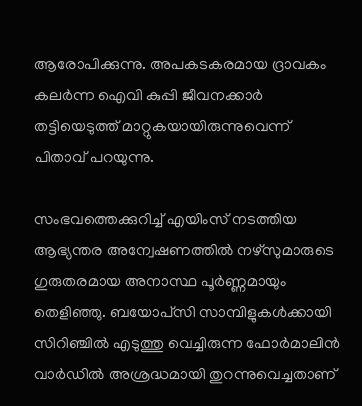ആരോപിക്കുന്നു. അപകടകരമായ ദ്രാവകം കലര്‍ന്ന ഐവി കുപ്പി ജീവനക്കാര്‍ തട്ടിയെടുത്ത് മാറ്റുകയായിരുന്നുവെന്ന് പിതാവ് പറയുന്നു.

സംഭവത്തെക്കുറിച്ച് എയിംസ് നടത്തിയ ആഭ്യന്തര അന്വേഷണത്തില്‍ നഴ്സുമാരുടെ ഗുരുതരമായ അനാസ്ഥ പൂര്‍ണ്ണമായും തെളിഞ്ഞു. ബയോപ്‌സി സാമ്പിളുകള്‍ക്കായി സിറിഞ്ചില്‍ എടുത്തു വെച്ചിരുന്ന ഫോര്‍മാലിന്‍ വാര്‍ഡില്‍ അശ്രദ്ധമായി തുറന്നുവെച്ചതാണ്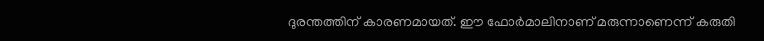ദുരന്തത്തിന് കാരണമായത്. ഈ ഫോര്‍മാലിനാണ് മരുന്നാണെന്ന് കരുതി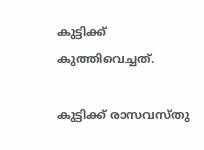കുട്ടിക്ക് കുത്തിവെച്ചത്.

കുട്ടിക്ക് രാസവസ്തു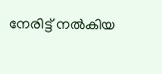നേരിട്ട് നല്‍കിയ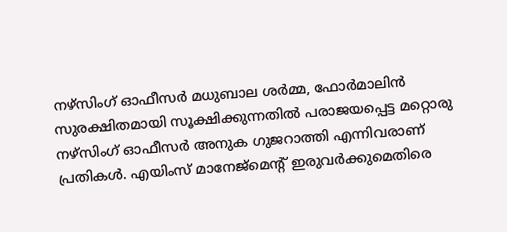നഴ്സിംഗ് ഓഫീസര്‍ മധുബാല ശര്‍മ്മ, ഫോര്‍മാലിന്‍ സുരക്ഷിതമായി സൂക്ഷിക്കുന്നതില്‍ പരാജയപ്പെട്ട മറ്റൊരു നഴ്സിംഗ് ഓഫീസര്‍ അനുക ഗുജറാത്തി എന്നിവരാണ് പ്രതികള്‍. എയിംസ് മാനേജ്മെന്റ് ഇരുവര്‍ക്കുമെതിരെ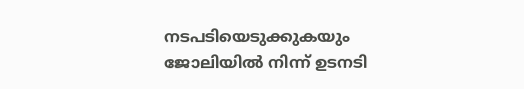നടപടിയെടുക്കുകയും ജോലിയില്‍ നിന്ന് ഉടനടി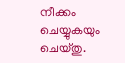നീക്കം ചെയ്യുകയും ചെയ്തു.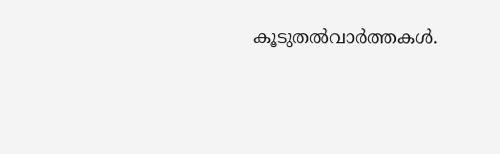കൂടുതല്‍വാര്‍ത്തകള്‍.